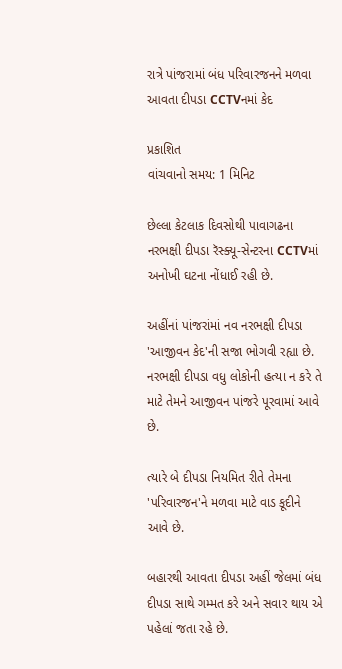રાત્રે પાંજરામાં બંધ પરિવારજનને મળવા આવતા દીપડા CCTVનમાં કેદ

પ્રકાશિત
વાંચવાનો સમય: 1 મિનિટ

છેલ્લા કેટલાક દિવસોથી પાવાગઢના નરભક્ષી દીપડા રૅસ્ક્યૂ-સેન્ટરના CCTVમાં અનોખી ઘટના નોંધાઈ રહી છે.

અહીંનાં પાંજરાંમાં નવ નરભક્ષી દીપડા 'આજીવન કેદ'ની સજા ભોગવી રહ્યા છે. નરભક્ષી દીપડા વધુ લોકોની હત્યા ન કરે તે માટે તેમને આજીવન પાંજરે પૂરવામાં આવે છે.

ત્યારે બે દીપડા નિયમિત રીતે તેમના 'પરિવારજન'ને મળવા માટે વાડ કૂદીને આવે છે.

બહારથી આવતા દીપડા અહીં જેલમાં બંધ દીપડા સાથે ગમ્મત કરે અને સવાર થાય એ પહેલાં જતા રહે છે.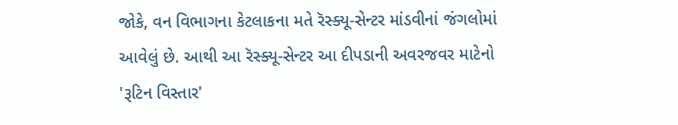જોકે, વન વિભાગના કેટલાકના મતે રૅસ્ક્યૂ-સેન્ટર માંડવીનાં જંગલોમાં આવેલું છે. આથી આ રૅસ્ક્યૂ-સેન્ટર આ દીપડાની અવરજવર માટેનો 'રૂટિન વિસ્તાર'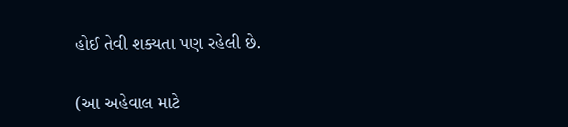હોઈ તેવી શક્યતા પણ રહેલી છે.

(આ અહેવાલ માટે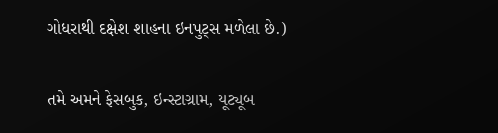ગોધરાથી દક્ષેશ શાહના ઇનપુટ્સ મળેલા છે.)

તમે અમને ફેસબુક, ઇન્સ્ટાગ્રામ, યૂટ્યૂબ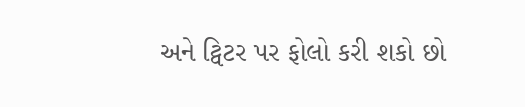અને ટ્વિટર પર ફોલો કરી શકો છો